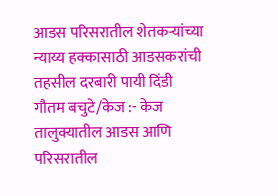आडस परिसरातील शेतकऱ्यांच्या न्याय्य हक्कासाठी आडसकरांची तहसील दरबारी पायी दिंडी
गौतम बचुटे/केज :- केज तालुक्यातील आडस आणि परिसरातील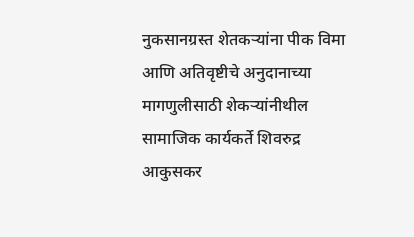नुकसानग्रस्त शेतकऱ्यांना पीक विमा आणि अतिवृष्टीचे अनुदानाच्या मागणुलीसाठी शेकऱ्यांनीथील सामाजिक कार्यकर्ते शिवरुद्र आकुसकर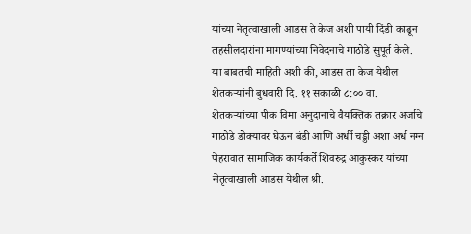यांच्या नेतृत्वाखाली आडस ते केज अशी पायी दिंडी काढून तहसीलदारांना मागण्यांच्या निवेदनाचे गाठोडे सुपूर्त केले.
या बाबतची माहिती अशी की, आडस ता केज येथील शेतकऱ्यांनी बुधवारी दि. ११ सकाळी ८:०० वा. शेतकऱ्यांच्या पीक विमा अनुदानाचे वैयक्तिक तक्रार अर्जाचे गाठोडे डोक्यावर घेऊन बंडी आणि अर्धी चड्डी अशा अर्ध नग्न पेहरावात सामाजिक कार्यकर्ते शिवरुद्र आकुस्कर यांच्या नेतृत्वाखाली आडस येथील श्री.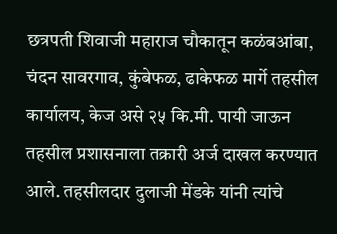छत्रपती शिवाजी महाराज चौकातून कळंबआंबा, चंदन सावरगाव, कुंबेफळ, ढाकेफळ मार्गे तहसील कार्यालय, केज असे २५ कि.मी. पायी जाऊन तहसील प्रशासनाला तक्रारी अर्ज दाखल करण्यात आले. तहसीलदार दुलाजी मेंडके यांनी त्यांचे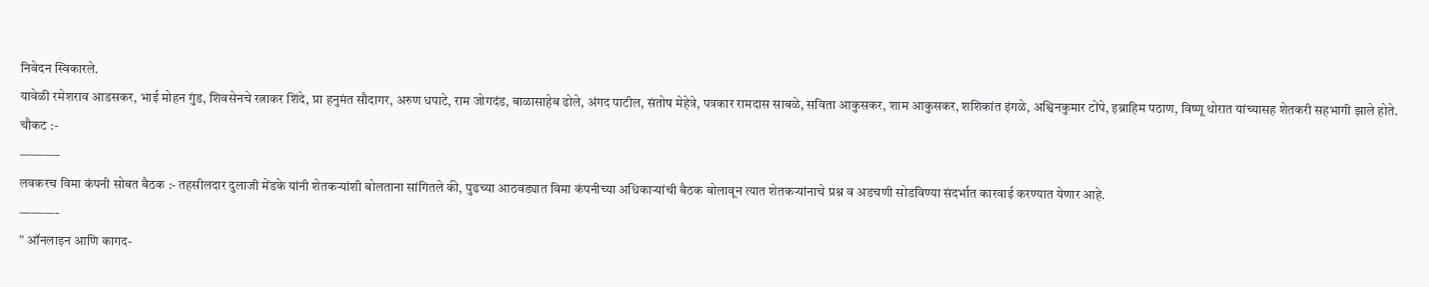निवेदन स्विकारले.
यावेळी रमेशराव आडसकर, भाई मोहन गुंड, शिवसेनचे रत्नाकर शिंदे, प्रा हनुमंत सौदागर, अरुण धपाटे, राम जोगदंड, बाळासाहेब ढोले, अंगद पाटील, संतोष मेहेत्रे, पत्रकार रामदास साबळे, सविता आकुसकर, शाम आकुसकर, शशिकांत इंगळे, अश्विनकुमार टोंपे, इब्राहिम पठाण, विष्णू थोरात यांच्यासह शेतकरी सहभागी झाले होते.
चौकट :-
———-
लवकरच विमा कंपनी सोबत बैठक :- तहसीलदार दुलाजी मेंडके यांनी शेतकऱ्यांशी बोलताना सांगितले की, पुढच्या आठवड्यात विमा कंपनीच्या अधिकाऱ्यांची बैठक बोलावून त्यात शेतकऱ्यांनाचे प्रश्न व अडचणी सोडविण्या संदर्भात कारवाई करण्यात येणार आहे.
———-
” ऑनलाइन आणि कागद-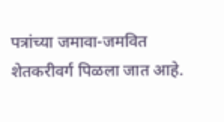पत्रांच्या जमावा-जमवित शेतकरीवर्ग पिळला जात आहे.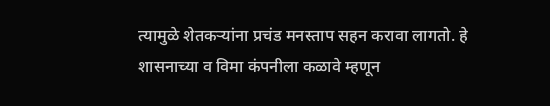त्यामुळे शेतकऱ्यांना प्रचंड मनस्ताप सहन करावा लागतो. हे शासनाच्या व विमा कंपनीला कळावे म्हणून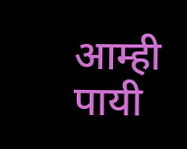आम्ही पायी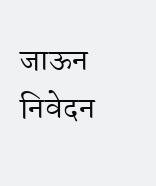जाऊन निवेदन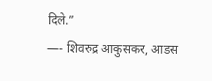दिले.”
—- शिवरुद्र आकुसकर, आडस